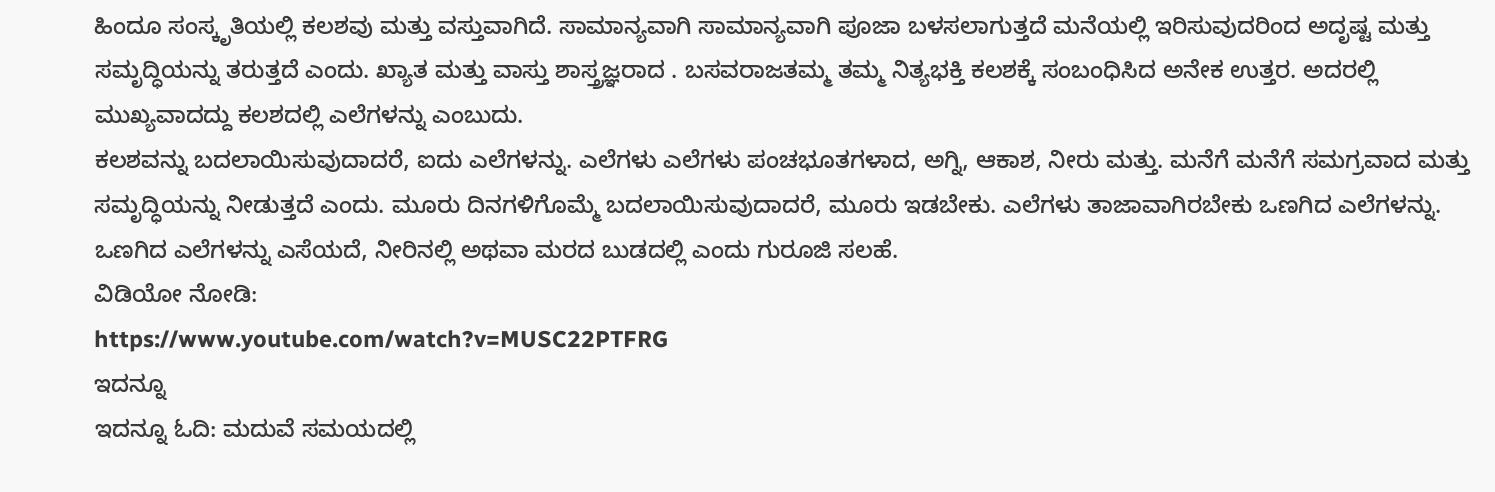ಹಿಂದೂ ಸಂಸ್ಕೃತಿಯಲ್ಲಿ ಕಲಶವು ಮತ್ತು ವಸ್ತುವಾಗಿದೆ. ಸಾಮಾನ್ಯವಾಗಿ ಸಾಮಾನ್ಯವಾಗಿ ಪೂಜಾ ಬಳಸಲಾಗುತ್ತದೆ ಮನೆಯಲ್ಲಿ ಇರಿಸುವುದರಿಂದ ಅದೃಷ್ಟ ಮತ್ತು ಸಮೃದ್ಧಿಯನ್ನು ತರುತ್ತದೆ ಎಂದು. ಖ್ಯಾತ ಮತ್ತು ವಾಸ್ತು ಶಾಸ್ತ್ರಜ್ಞರಾದ . ಬಸವರಾಜತಮ್ಮ ತಮ್ಮ ನಿತ್ಯಭಕ್ತಿ ಕಲಶಕ್ಕೆ ಸಂಬಂಧಿಸಿದ ಅನೇಕ ಉತ್ತರ. ಅದರಲ್ಲಿ ಮುಖ್ಯವಾದದ್ದು ಕಲಶದಲ್ಲಿ ಎಲೆಗಳನ್ನು ಎಂಬುದು.
ಕಲಶವನ್ನು ಬದಲಾಯಿಸುವುದಾದರೆ, ಐದು ಎಲೆಗಳನ್ನು. ಎಲೆಗಳು ಎಲೆಗಳು ಪಂಚಭೂತಗಳಾದ, ಅಗ್ನಿ, ಆಕಾಶ, ನೀರು ಮತ್ತು. ಮನೆಗೆ ಮನೆಗೆ ಸಮಗ್ರವಾದ ಮತ್ತು ಸಮೃದ್ಧಿಯನ್ನು ನೀಡುತ್ತದೆ ಎಂದು. ಮೂರು ದಿನಗಳಿಗೊಮ್ಮೆ ಬದಲಾಯಿಸುವುದಾದರೆ, ಮೂರು ಇಡಬೇಕು. ಎಲೆಗಳು ತಾಜಾವಾಗಿರಬೇಕು ಒಣಗಿದ ಎಲೆಗಳನ್ನು. ಒಣಗಿದ ಎಲೆಗಳನ್ನು ಎಸೆಯದೆ, ನೀರಿನಲ್ಲಿ ಅಥವಾ ಮರದ ಬುಡದಲ್ಲಿ ಎಂದು ಗುರೂಜಿ ಸಲಹೆ.
ವಿಡಿಯೋ ನೋಡಿ:
https://www.youtube.com/watch?v=MUSC22PTFRG
ಇದನ್ನೂ
ಇದನ್ನೂ ಓದಿ: ಮದುವೆ ಸಮಯದಲ್ಲಿ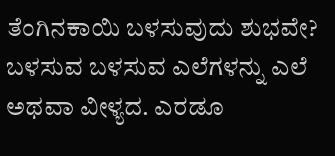ತೆಂಗಿನಕಾಯಿ ಬಳಸುವುದು ಶುಭವೇ?
ಬಳಸುವ ಬಳಸುವ ಎಲೆಗಳನ್ನು ಎಲೆ ಅಥವಾ ವೀಳ್ಯದ. ಎರಡೂ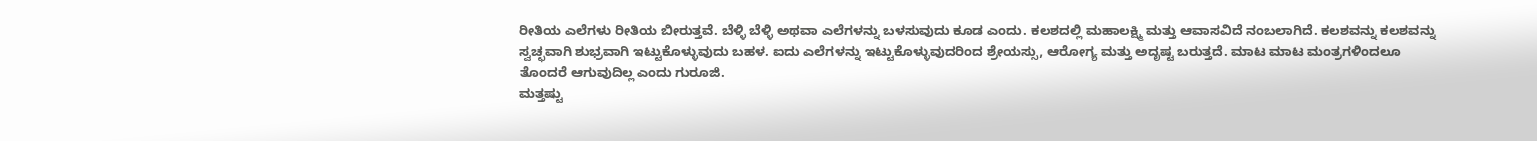ರೀತಿಯ ಎಲೆಗಳು ರೀತಿಯ ಬೀರುತ್ತವೆ. ಬೆಳ್ಳಿ ಬೆಳ್ಳಿ ಅಥವಾ ಎಲೆಗಳನ್ನು ಬಳಸುವುದು ಕೂಡ ಎಂದು. ಕಲಶದಲ್ಲಿ ಮಹಾಲಕ್ಷ್ಮಿ ಮತ್ತು ಆವಾಸವಿದೆ ನಂಬಲಾಗಿದೆ. ಕಲಶವನ್ನು ಕಲಶವನ್ನು ಸ್ವಚ್ಛವಾಗಿ ಶುಭ್ರವಾಗಿ ಇಟ್ಟುಕೊಳ್ಳುವುದು ಬಹಳ. ಐದು ಎಲೆಗಳನ್ನು ಇಟ್ಟುಕೊಳ್ಳುವುದರಿಂದ ಶ್ರೇಯಸ್ಸು, ಆರೋಗ್ಯ ಮತ್ತು ಅದೃಷ್ಟ ಬರುತ್ತದೆ. ಮಾಟ ಮಾಟ ಮಂತ್ರಗಳಿಂದಲೂ ತೊಂದರೆ ಆಗುವುದಿಲ್ಲ ಎಂದು ಗುರೂಜಿ.
ಮತ್ತಷ್ಟು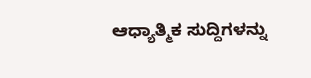ಆಧ್ಯಾತ್ಮಿಕ ಸುದ್ದಿಗಳನ್ನು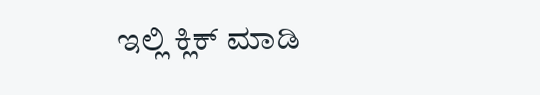ಇಲ್ಲಿ ಕ್ಲಿಕ್ ಮಾಡಿ